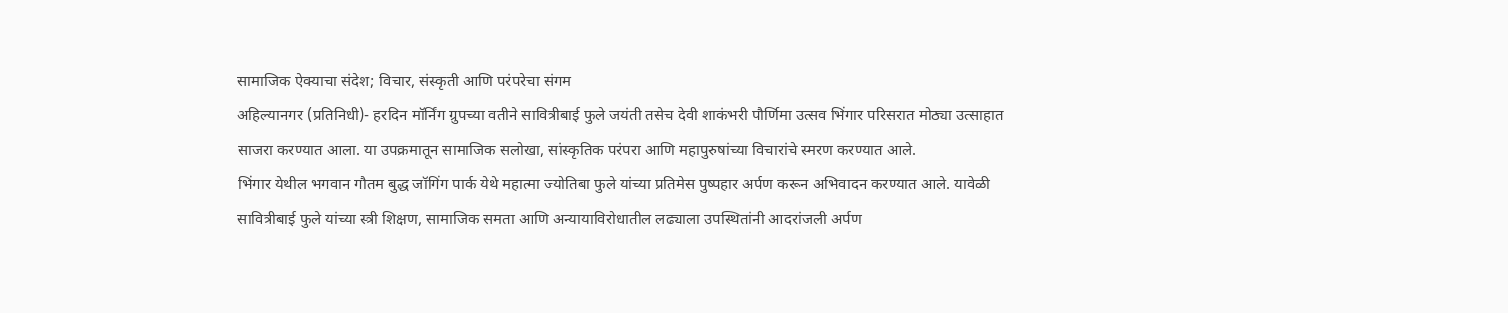सामाजिक ऐक्याचा संदेश; विचार, संस्कृती आणि परंपरेचा संगम
अहिल्यानगर (प्रतिनिधी)- हरदिन मॉर्निंग ग्रुपच्या वतीने सावित्रीबाई फुले जयंती तसेच देवी शाकंभरी पौर्णिमा उत्सव भिंगार परिसरात मोठ्या उत्साहात साजरा करण्यात आला. या उपक्रमातून सामाजिक सलोखा, सांस्कृतिक परंपरा आणि महापुरुषांच्या विचारांचे स्मरण करण्यात आले.
भिंगार येथील भगवान गौतम बुद्ध जॉगिंग पार्क येथे महात्मा ज्योतिबा फुले यांच्या प्रतिमेस पुष्पहार अर्पण करून अभिवादन करण्यात आले. यावेळी सावित्रीबाई फुले यांच्या स्त्री शिक्षण, सामाजिक समता आणि अन्यायाविरोधातील लढ्याला उपस्थितांनी आदरांजली अर्पण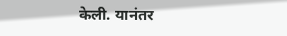केली. यानंतर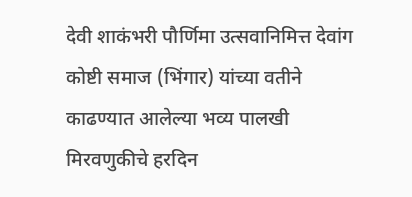देवी शाकंभरी पौर्णिमा उत्सवानिमित्त देवांग कोष्टी समाज (भिंगार) यांच्या वतीने काढण्यात आलेल्या भव्य पालखी मिरवणुकीचे हरदिन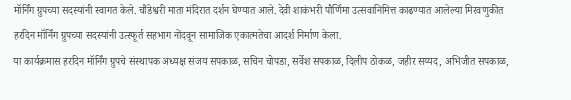मॉर्निंग ग्रुपच्या सदस्यांनी स्वागत केले. चौंडेश्वरी माता मंदिरात दर्शन घेण्यात आले. देवी शाकंभरी पौर्णिमा उत्सवानिमित्त काढण्यात आलेल्या मिरवणुकीत हरदिन मॉर्निंग ग्रुपच्या सदस्यांनी उत्स्फूर्त सहभाग नोंदवून सामाजिक एकात्मतेचा आदर्श निर्माण केला.
या कार्यक्रमास हरदिन मॉर्निंग ग्रुपचे संस्थापक अध्यक्ष संजय सपकाळ, सचिन चोपडा, सर्वेश सपकाळ, दिलीप ठोकळ, जहीर सय्यद, अभिजीत सपकाळ,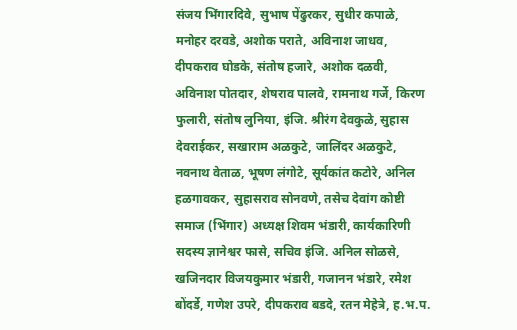संजय भिंगारदिवे, सुभाष पेंढुरकर, सुधीर कपाळे, मनोहर दरवडे, अशोक पराते, अविनाश जाधव, दीपकराव घोडके, संतोष हजारे, अशोक दळवी, अविनाश पोतदार, शेषराव पालवे, रामनाथ गर्जे, किरण फुलारी, संतोष लुनिया, इंजि. श्रीरंग देवकुळे, सुहास देवराईकर, सखाराम अळकुटे, जालिंदर अळकुटे, नवनाथ वेताळ, भूषण लंगोटे, सूर्यकांत कटोरे, अनिल हळगावकर, सुहासराव सोनवणे, तसेच देवांग कोष्टी समाज (भिंगार) अध्यक्ष शिवम भंडारी, कार्यकारिणी सदस्य ज्ञानेश्वर फासे, सचिव इंजि. अनिल सोळसे, खजिनदार विजयकुमार भंडारी, गजानन भंडारे, रमेश बोंदर्डे, गणेश उपरे, दीपकराव बडदे, रतन मेहेत्रे, ह.भ.प.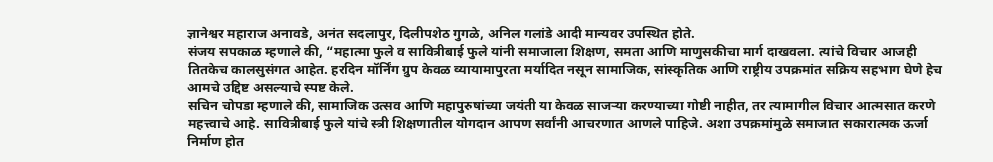ज्ञानेश्वर महाराज अनावडे, अनंत सदलापुर, दिलीपशेठ गुगळे, अनिल गलांडे आदी मान्यवर उपस्थित होते.
संजय सपकाळ म्हणाले की, “महात्मा फुले व सावित्रीबाई फुले यांनी समाजाला शिक्षण, समता आणि माणुसकीचा मार्ग दाखवला. त्यांचे विचार आजही तितकेच कालसुसंगत आहेत. हरदिन मॉर्निंग ग्रुप केवळ व्यायामापुरता मर्यादित नसून सामाजिक, सांस्कृतिक आणि राष्ट्रीय उपक्रमांत सक्रिय सहभाग घेणे हेच आमचे उद्दिष्ट असल्याचे स्पष्ट केले.
सचिन चोपडा म्हणाले की, सामाजिक उत्सव आणि महापुरुषांच्या जयंती या केवळ साजऱ्या करण्याच्या गोष्टी नाहीत, तर त्यामागील विचार आत्मसात करणे महत्त्वाचे आहे. सावित्रीबाई फुले यांचे स्त्री शिक्षणातील योगदान आपण सर्वांनी आचरणात आणले पाहिजे. अशा उपक्रमांमुळे समाजात सकारात्मक ऊर्जा निर्माण होत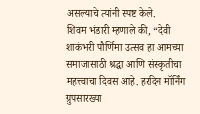असल्याचे त्यांनी स्पष्ट केले.
शिवम भंडारी म्हणाले की, “देवी शाकंभरी पौर्णिमा उत्सव हा आमच्या समाजासाठी श्रद्धा आणि संस्कृतीचा महत्त्वाचा दिवस आहे. हरदिन मॉर्निंग ग्रुपसारख्या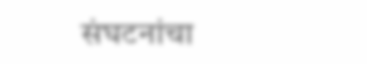संघटनांचा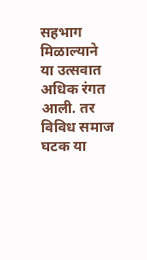सहभाग मिळाल्याने या उत्सवात अधिक रंगत आली. तर विविध समाज घटक या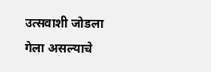उत्सवाशी जोडला गेला असल्याचे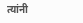त्यांनी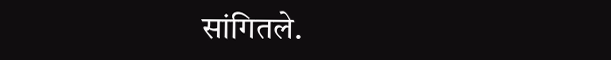सांगितले.